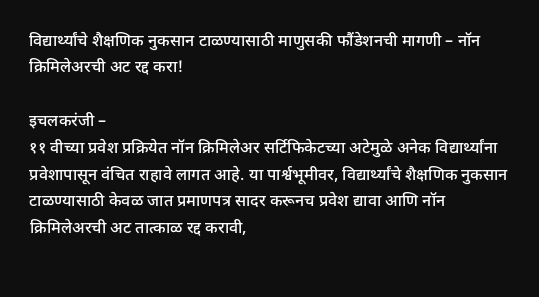विद्यार्थ्यांचे शैक्षणिक नुकसान टाळण्यासाठी माणुसकी फौंडेशनची मागणी – नॉन क्रिमिलेअरची अट रद्द करा!

इचलकरंजी –
११ वीच्या प्रवेश प्रक्रियेत नॉन क्रिमिलेअर सर्टिफिकेटच्या अटेमुळे अनेक विद्यार्थ्यांना प्रवेशापासून वंचित राहावे लागत आहे. या पार्श्वभूमीवर, विद्यार्थ्यांचे शैक्षणिक नुकसान टाळण्यासाठी केवळ जात प्रमाणपत्र सादर करूनच प्रवेश द्यावा आणि नॉन क्रिमिलेअरची अट तात्काळ रद्द करावी,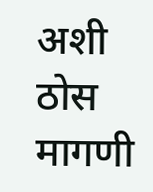अशी ठोस मागणी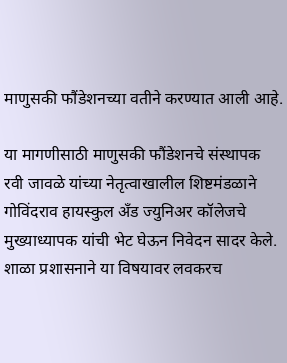माणुसकी फौंडेशनच्या वतीने करण्यात आली आहे.

या मागणीसाठी माणुसकी फौंडेशनचे संस्थापक रवी जावळे यांच्या नेतृत्वाखालील शिष्टमंडळाने गोविंदराव हायस्कुल अँड ज्युनिअर कॉलेजचे मुख्याध्यापक यांची भेट घेऊन निवेदन सादर केले. शाळा प्रशासनाने या विषयावर लवकरच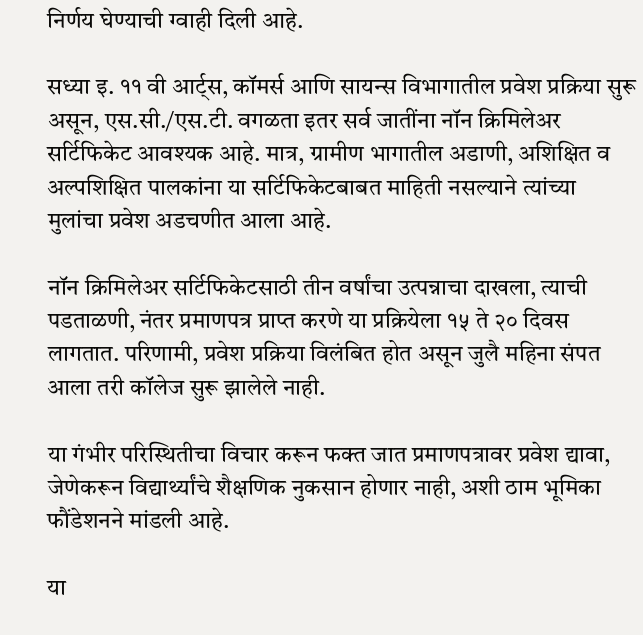निर्णय घेण्याची ग्वाही दिली आहे.

सध्या इ. ११ वी आर्ट्स, कॉमर्स आणि सायन्स विभागातील प्रवेश प्रक्रिया सुरू असून, एस.सी./एस.टी. वगळता इतर सर्व जातींना नॉन क्रिमिलेअर सर्टिफिकेट आवश्यक आहे. मात्र, ग्रामीण भागातील अडाणी, अशिक्षित व अल्पशिक्षित पालकांना या सर्टिफिकेटबाबत माहिती नसल्याने त्यांच्या मुलांचा प्रवेश अडचणीत आला आहे.

नॉन क्रिमिलेअर सर्टिफिकेटसाठी तीन वर्षांचा उत्पन्नाचा दाखला, त्याची पडताळणी, नंतर प्रमाणपत्र प्राप्त करणे या प्रक्रियेला १५ ते २० दिवस लागतात. परिणामी, प्रवेश प्रक्रिया विलंबित होत असून जुलै महिना संपत आला तरी कॉलेज सुरू झालेले नाही.

या गंभीर परिस्थितीचा विचार करून फक्त जात प्रमाणपत्रावर प्रवेश द्यावा, जेणेकरून विद्यार्थ्यांचे शैक्षणिक नुकसान होणार नाही, अशी ठाम भूमिका फौंडेशनने मांडली आहे.

या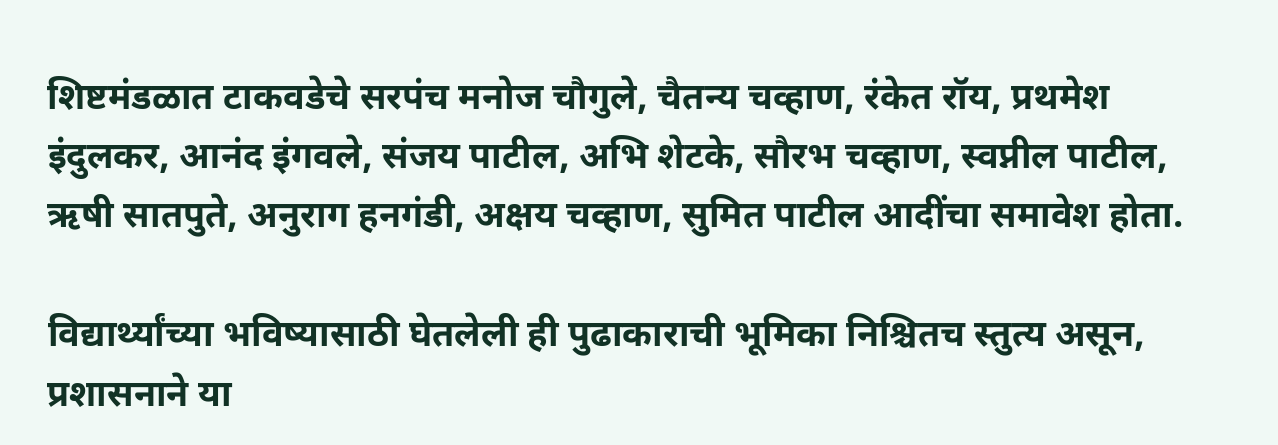शिष्टमंडळात टाकवडेचे सरपंच मनोज चौगुले, चैतन्य चव्हाण, रंकेत रॉय, प्रथमेश इंदुलकर, आनंद इंगवले, संजय पाटील, अभि शेटके, सौरभ चव्हाण, स्वप्नील पाटील, ऋषी सातपुते, अनुराग हनगंडी, अक्षय चव्हाण, सुमित पाटील आदींचा समावेश होता.

विद्यार्थ्यांच्या भविष्यासाठी घेतलेली ही पुढाकाराची भूमिका निश्चितच स्तुत्य असून, प्रशासनाने या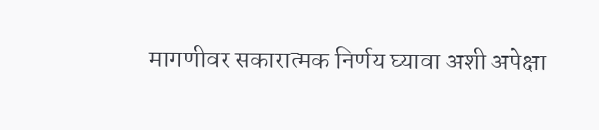मागणीवर सकारात्मक निर्णय घ्यावा अशी अपेक्षा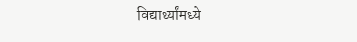विद्यार्थ्यांमध्ये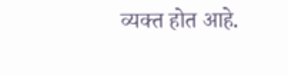व्यक्त होत आहे.